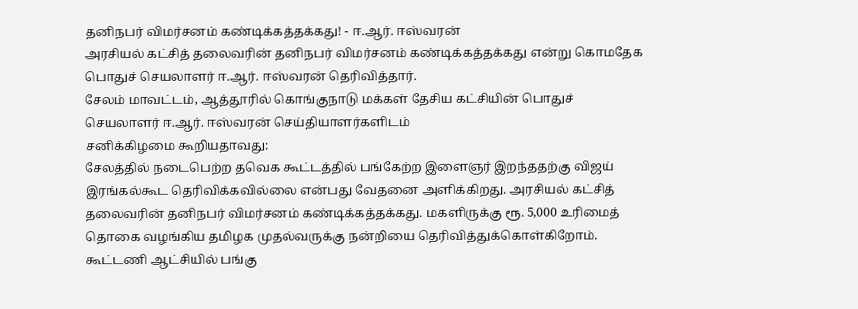தனிநபர் விமர்சனம் கண்டிக்கத்தக்கது! - ஈ.ஆர். ஈஸ்வரன்
அரசியல் கட்சித் தலைவரின் தனிநபர் விமர்சனம் கண்டிக்கத்தக்கது என்று கொமதேக பொதுச் செயலாளர் ஈ.ஆர். ஈஸ்வரன் தெரிவித்தார்.
சேலம் மாவட்டம், ஆத்தூரில் கொங்குநாடு மக்கள் தேசிய கட்சியின் பொதுச் செயலாளர் ஈ.ஆர். ஈஸ்வரன் செய்தியாளர்களிடம்
சனிக்கிழமை கூறியதாவது:
சேலத்தில் நடைபெற்ற தவெக கூட்டத்தில் பங்கேற்ற இளைஞர் இறந்ததற்கு விஜய் இரங்கல்கூட தெரிவிக்கவில்லை என்பது வேதனை அளிக்கிறது. அரசியல் கட்சித் தலைவரின் தனிநபர் விமர்சனம் கண்டிக்கத்தக்கது. மகளிருக்கு ரூ. 5,000 உரிமைத் தொகை வழங்கிய தமிழக முதல்வருக்கு நன்றியை தெரிவித்துக்கொள்கிறோம்.
கூட்டணி ஆட்சியில் பங்கு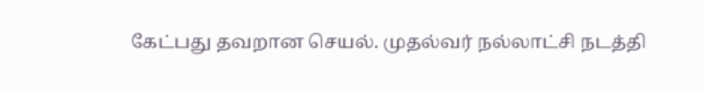கேட்பது தவறான செயல். முதல்வர் நல்லாட்சி நடத்தி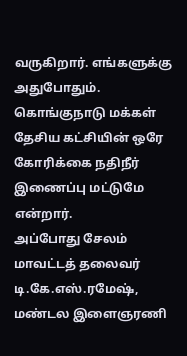வருகிறார். எங்களுக்கு அதுபோதும். கொங்குநாடு மக்கள் தேசிய கட்சியின் ஒரே கோரிக்கை நதிநீர் இணைப்பு மட்டுமே என்றார்.
அப்போது சேலம் மாவட்டத் தலைவர் டி.கே.எஸ்.ரமேஷ், மண்டல இளைஞரணி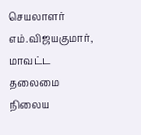செயலாளர் எம்.விஜயகுமார், மாவட்ட தலைமை நிலைய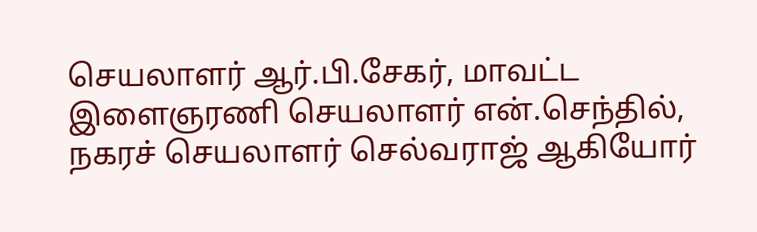செயலாளர் ஆர்.பி.சேகர், மாவட்ட இளைஞரணி செயலாளர் என்.செந்தில், நகரச் செயலாளர் செல்வராஜ் ஆகியோர்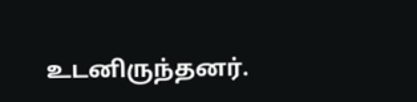உடனிருந்தனர்.